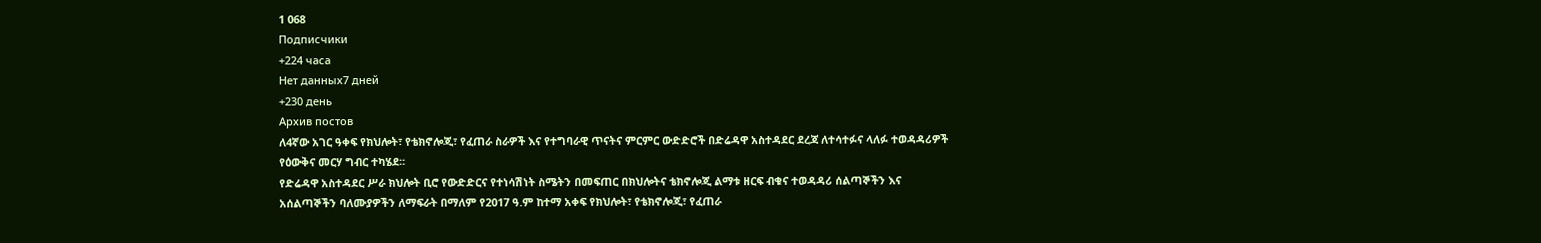1 068
Подписчики
+224 часа
Нет данных7 дней
+230 день
Архив постов
ለ4ኛው አገር ዓቀፍ የክህሎት፣ የቴክኖሎጂ፣ የፈጠራ ስራዎች እና የተግባራዊ ጥናትና ምርምር ውድድሮች በድሬዳዋ አስተዳደር ደረጃ ለተሳተፉና ላለፉ ተወዳዳሪዎች የዕውቅና መርሃ ግብር ተካሄደ፡፡
የድሬዳዋ አስተዳደር ሥራ ክህሎት ቢሮ የውድድርና የተነሳሽነት ስሜትን በመፍጠር በክህሎትና ቴክኖሎጂ ልማቱ ዘርፍ ብቁና ተወዳዳሪ ሰልጣኞችን እና አሰልጣኞችን ባለሙያዎችን ለማፍራት በማለም የ2017 ዓ.ም ከተማ አቀፍ የክህሎት፣ የቴክኖሎጂ፣ የፈጠራ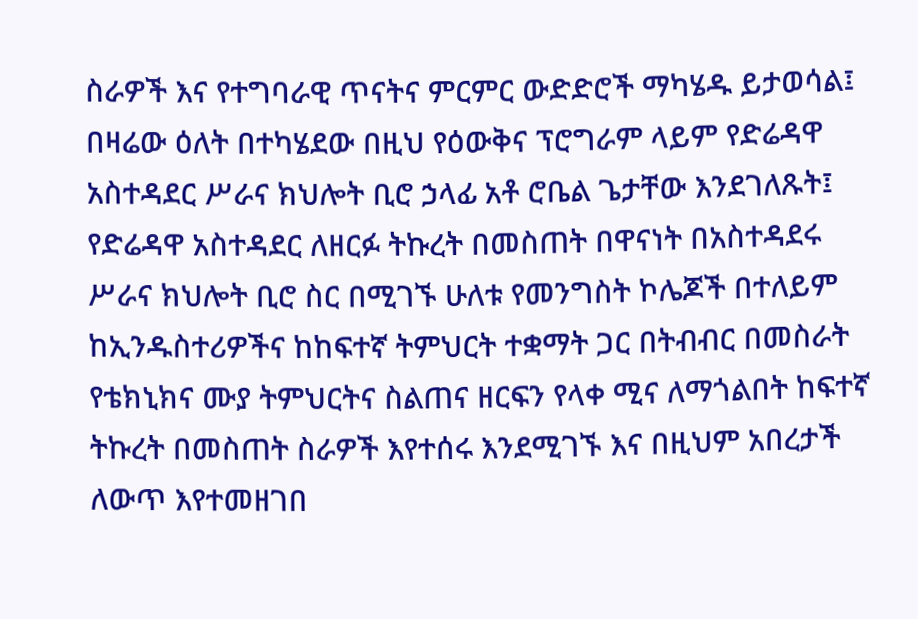ስራዎች እና የተግባራዊ ጥናትና ምርምር ውድድሮች ማካሄዱ ይታወሳል፤
በዛሬው ዕለት በተካሄደው በዚህ የዕውቅና ፕሮግራም ላይም የድሬዳዋ አስተዳደር ሥራና ክህሎት ቢሮ ኃላፊ አቶ ሮቤል ጌታቸው እንደገለጹት፤ የድሬዳዋ አስተዳደር ለዘርፉ ትኩረት በመስጠት በዋናነት በአስተዳደሩ ሥራና ክህሎት ቢሮ ስር በሚገኙ ሁለቱ የመንግስት ኮሌጆች በተለይም ከኢንዱስተሪዎችና ከከፍተኛ ትምህርት ተቋማት ጋር በትብብር በመስራት የቴክኒክና ሙያ ትምህርትና ስልጠና ዘርፍን የላቀ ሚና ለማጎልበት ከፍተኛ ትኩረት በመስጠት ስራዎች እየተሰሩ እንደሚገኙ እና በዚህም አበረታች ለውጥ እየተመዘገበ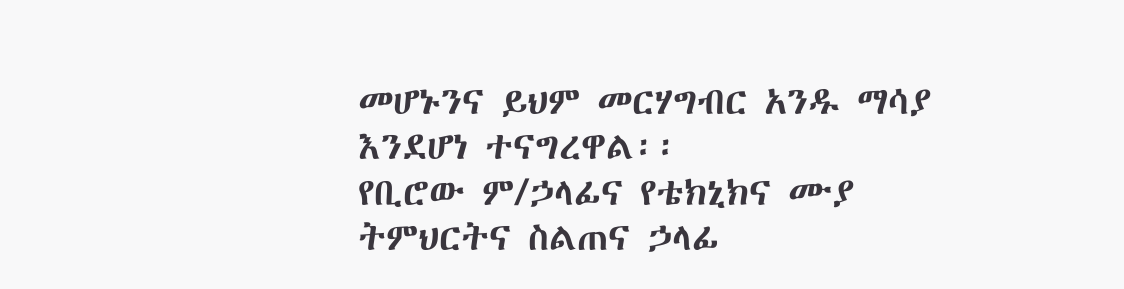መሆኑንና ይህም መርሃግብር አንዱ ማሳያ እንደሆነ ተናግረዋል፡፡
የቢሮው ም/ኃላፊና የቴክኒክና ሙያ ትምህርትና ስልጠና ኃላፊ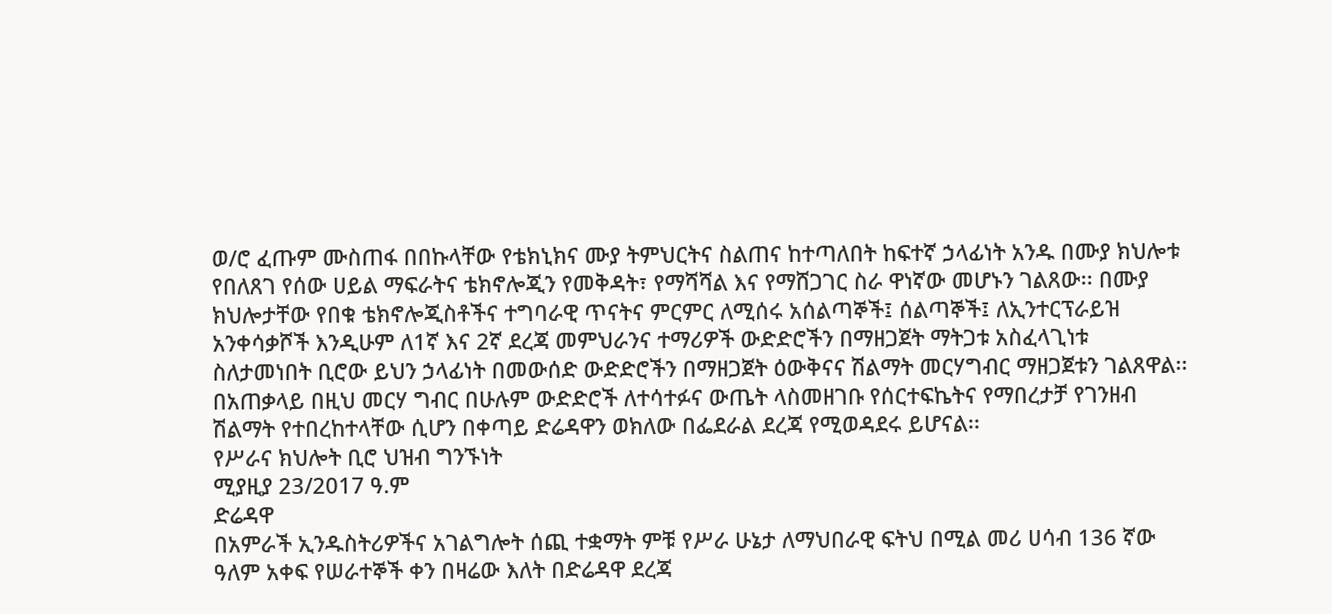ወ/ሮ ፈጡም ሙስጠፋ በበኩላቸው የቴክኒክና ሙያ ትምህርትና ስልጠና ከተጣለበት ከፍተኛ ኃላፊነት አንዱ በሙያ ክህሎቱ የበለጸገ የሰው ሀይል ማፍራትና ቴክኖሎጂን የመቅዳት፣ የማሻሻል እና የማሸጋገር ስራ ዋነኛው መሆኑን ገልጸው፡፡ በሙያ ክህሎታቸው የበቁ ቴክኖሎጂስቶችና ተግባራዊ ጥናትና ምርምር ለሚሰሩ አሰልጣኞች፤ ሰልጣኞች፤ ለኢንተርፕራይዝ አንቀሳቃሾች እንዲሁም ለ1ኛ እና 2ኛ ደረጃ መምህራንና ተማሪዎች ውድድሮችን በማዘጋጀት ማትጋቱ አስፈላጊነቱ ስለታመነበት ቢሮው ይህን ኃላፊነት በመውሰድ ውድድሮችን በማዘጋጀት ዕውቅናና ሽልማት መርሃግብር ማዘጋጀቱን ገልጸዋል፡፡
በአጠቃላይ በዚህ መርሃ ግብር በሁሉም ውድድሮች ለተሳተፉና ውጤት ላስመዘገቡ የሰርተፍኬትና የማበረታቻ የገንዘብ ሽልማት የተበረከተላቸው ሲሆን በቀጣይ ድሬዳዋን ወክለው በፌደራል ደረጃ የሚወዳደሩ ይሆናል፡፡
የሥራና ክህሎት ቢሮ ህዝብ ግንኙነት
ሚያዚያ 23/2017 ዓ.ም
ድሬዳዋ
በአምራች ኢንዱስትሪዎችና አገልግሎት ሰጪ ተቋማት ምቹ የሥራ ሁኔታ ለማህበራዊ ፍትህ በሚል መሪ ሀሳብ 136 ኛው ዓለም አቀፍ የሠራተኞች ቀን በዛሬው እለት በድሬዳዋ ደረጃ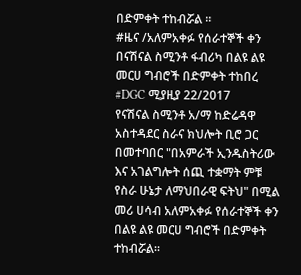በድምቀት ተከብሯል ።
#ዜና /አለምአቀፉ የሰራተኞች ቀን በናሽናል ስሚንቶ ፋብሪካ በልዩ ልዩ መርሀ ግብሮች በድምቀት ተከበረ
#DGC ሚያዚያ 22/2017
የናሽናል ስሚንቶ አ/ማ ከድሬዳዋ አስተዳደር ስራና ክህሎት ቢሮ ጋር በመተባበር "በአምራች ኢንዱስትሪው እና አገልግሎት ሰጪ ተቋማት ምቹ የስራ ሁኔታ ለማህበራዊ ፍትህ" በሚል መሪ ሀሳብ አለምአቀፉ የሰራተኞች ቀን በልዩ ልዩ መርሀ ግብሮች በድምቀት ተከብሯል።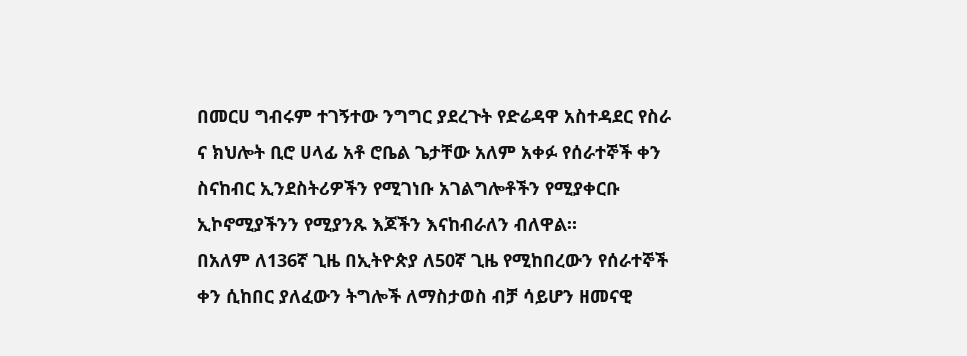በመርሀ ግብሩም ተገኝተው ንግግር ያደረጉት የድሬዳዋ አስተዳደር የስራ ና ክህሎት ቢሮ ሀላፊ አቶ ሮቤል ጌታቸው አለም አቀፉ የሰራተኞች ቀን ስናከብር ኢንደስትሪዎችን የሚገነቡ አገልግሎቶችን የሚያቀርቡ ኢኮኖሚያችንን የሚያንጹ እጆችን እናከብራለን ብለዋል።
በአለም ለ136ኛ ጊዜ በኢትዮጵያ ለ50ኛ ጊዜ የሚከበረውን የሰራተኞች ቀን ሲከበር ያለፈውን ትግሎች ለማስታወስ ብቻ ሳይሆን ዘመናዊ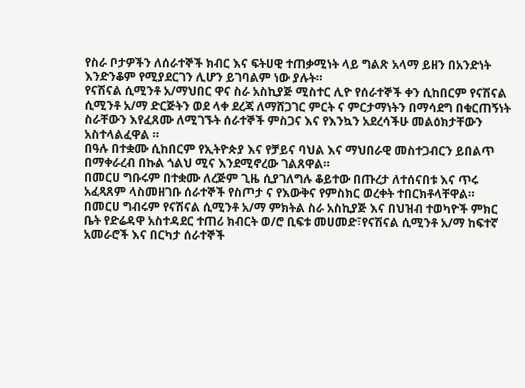የስራ ቦታዎችን ለሰራተኞች ክብር እና ፍትሀዊ ተጠቃሚነት ላይ ግልጽ አላማ ይዘን በአንድነት እንድንቆም የሚያደርገን ሊሆን ይገባልም ነው ያሉት።
የናሽናል ሲሚንቶ አ/ማህበር ዋና ስራ አስኪያጅ ሚስተር ሊዮ የሰራተኞች ቀን ሲከበርም የናሽናል ሲሚንቶ አ/ማ ድርጅትን ወደ ላቀ ደረጃ ለማሸጋገር ምርት ና ምርታማነትን በማሳደግ በቁርጠኝነት ስራቸውን እየፈጸሙ ለሚገኙት ሰራተኞች ምስጋና እና የእንኳን አደረሳችሁ መልዕክታቸውን አስተላልፈዋል ።
በዓሉ በተቋሙ ሲከበርም የኢትዮጵያ እና የቻይና ባህል እና ማህበራዊ መስተጋብርን ይበልጥ በማቀራረብ በኩል ጎልህ ሚና እንደሚኖረው ገልጸዋል።
በመርሀ ግቡሩም በተቋሙ ለረጅም ጊዜ ሲያገለግሉ ቆይተው በጡረታ ለተሰናበቱ እና ጥሩ አፈጻጸም ላስመዘገቡ ሰራተኞች የስጦታ ና የእውቅና የምስክር ወረቀት ተበርክቶላቸዋል።
በመርሀ ግብሩም የናሽናል ሲሚንቶ አ/ማ ምክትል ስራ አስኪያጅ እና በህዝብ ተወካዮች ምክር ቤት የድሬዳዋ አስተዳደር ተጠሪ ክብርት ወ/ሮ ቢፍቱ መሀመድ፣የናሽናል ሲሚንቶ አ/ማ ከፍተኛ አመራሮች እና በርካታ ሰራተኞች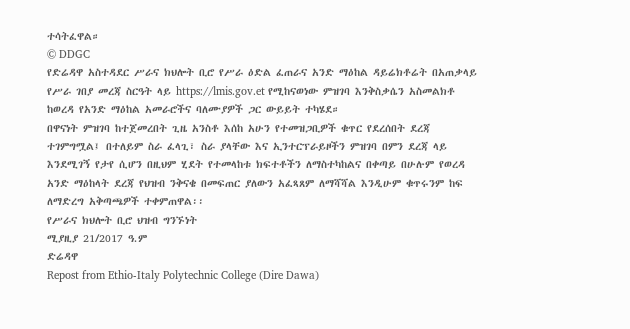ተሳትፈዋል።
© DDGC
የድሬዳዋ አስተዳደር ሥራና ክህሎት ቢሮ የሥራ ዕድል ፈጠራና አንድ ማዕከል ዳይሬክቶሬት በአጠቃላይ የሥራ ገበያ መረጃ ስርዓት ላይ https://lmis.gov.et የሚከናወነው ምዝገባ እንቅስቃሴን አስመልክቶ ከወረዳ የአንድ ማዕከል አመራሮችና ባለሙያዎች ጋር ውይይት ተካሄደ።
በዋናነት ምዝገባ ከተጀመረበት ጊዜ አንስቶ እሰከ አሁን የተመዝጋቢዎች ቁጥር የደረሰበት ደረጃ ተገምግሟል፤ በተለይም ስራ ፈላጊ፣ ስራ ያላቸው እና ኢንተርፕራይዞችን ምዝገባ በምን ደረጃ ላይ እንደሚገኝ የታየ ሲሆን በዚህም ሂደት የተመላከቱ ክፍተቶችን ለማስተካከልና በቀጣይ በሁሉም የወረዳ አንድ ማዕከላት ደረጃ የህዝብ ንቅናቄ በመፍጠር ያለውን አፈጻጸም ለማሻሻል እንዲሁም ቁጥሩንም ከፍ ለማድረግ አቅጣጫዎች ተቀምጠዋል፡፡
የሥራና ክህሎት ቢሮ ህዝብ ግንኙነት
ሚያዚያ 21/2017 ዓ.ም
ድሬዳዋ
Repost from Ethio-Italy Polytechnic College (Dire Dawa)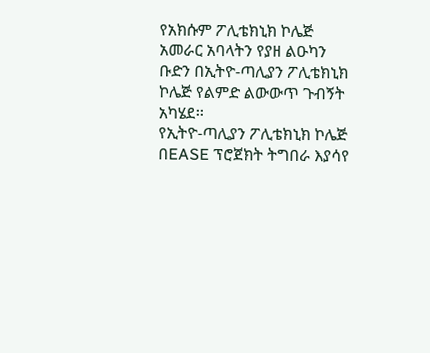የአክሱም ፖሊቴክኒክ ኮሌጅ አመራር አባላትን የያዘ ልዑካን ቡድን በኢትዮ-ጣሊያን ፖሊቴክኒክ ኮሌጅ የልምድ ልውውጥ ጉብኝት አካሄደ፡፡
የኢትዮ-ጣሊያን ፖሊቴክኒክ ኮሌጅ በEASE ፕሮጀክት ትግበራ እያሳየ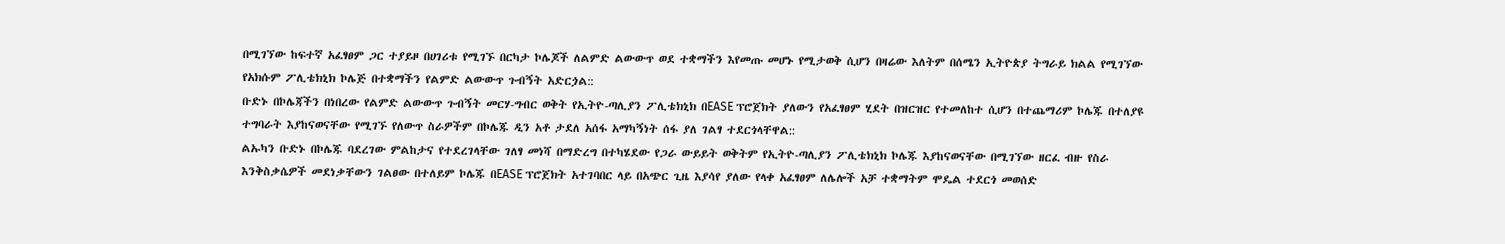በሚገኘው ከፍተኛ አፈፃፀም ጋር ተያይዞ በሀገሪቱ የሚገኙ በርካታ ኮሌጆች ለልምድ ልውውጥ ወደ ተቋማችን እየመጡ መሆኑ የሚታወቅ ሲሆን በዛሬው እለትም በሰሜን ኢትዮጵያ ትግራይ ክልል የሚገኘው የአክሱም ፖሊቴክኒክ ኮሌጅ በተቋማችን የልምድ ልውውጥ ጉብኝት አድርጏል::
ቡድኑ በኮሌጃችን በነበረው የልምድ ልውውጥ ጉብኝት መርሃ-ግብር ወቅት የኢትዮ-ጣሊያን ፖሊቴክኒክ በEASE ፕሮጀክት ያለውን የአፈፃፀም ሂደት በዝርዝር የተመለከተ ሲሆን በተጨማሪም ኮሌጁ በተለያዩ ተግባራት እያከናወናቸው የሚገኙ የለውጥ ስራዎችም በኮሌጁ ዲን አቶ ታደለ አሰፋ አማካኝነት ሰፋ ያለ ገልፃ ተደርጎላቸዋል::
ልኡካን ቡድኑ በኮሌጁ ባደረገው ምልከታና የተደረገላቸው ገለፃ መነሻ በማድረግ በተካሄደው የጋራ ውይይት ወቅትም የኢትዮ-ጣሊያን ፖሊቴክኒክ ኮሌጁ እያከናወናቸው በሚገኘው ዘርፈ ብዙ የስራ እንቅስቃሴዎች መደነቃቸውን ገልፀው በተለይም ኮሌጁ በEASE ፕሮጀክት አተገባበር ላይ በአጭር ጊዜ እያሳየ ያለው የላቀ አፈፃፀም ለሌሎች አቻ ተቋማትም ሞዴል ተደርጎ መወሰድ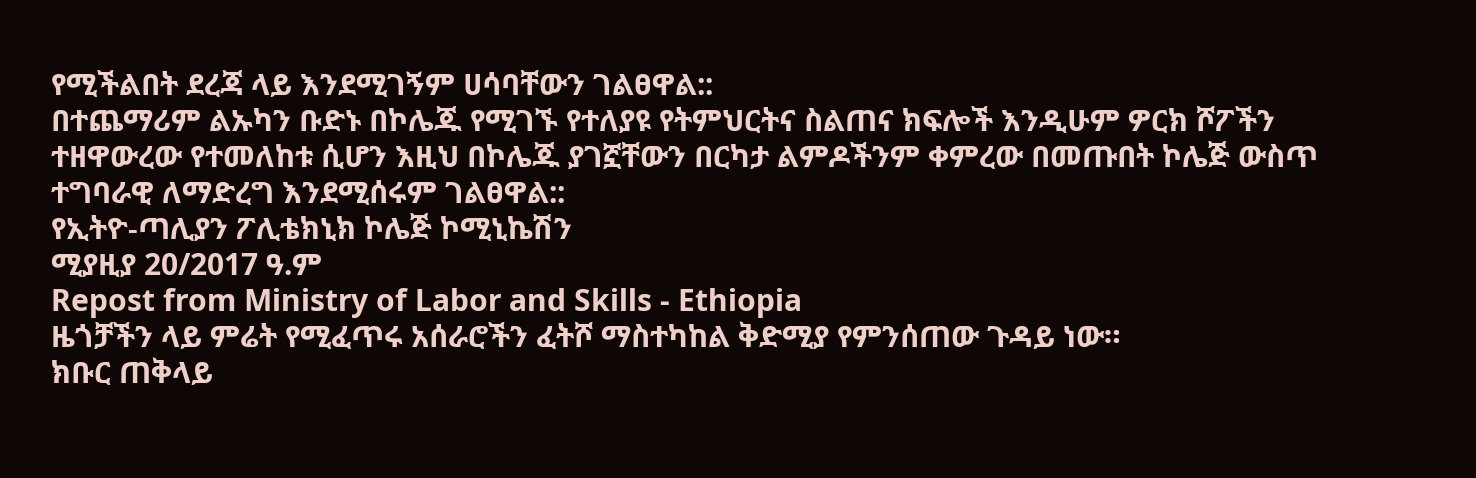የሚችልበት ደረጃ ላይ እንደሚገኝም ሀሳባቸውን ገልፀዋል::
በተጨማሪም ልኡካን ቡድኑ በኮሌጁ የሚገኙ የተለያዩ የትምህርትና ስልጠና ክፍሎች እንዲሁም ዎርክ ሾፖችን ተዘዋውረው የተመለከቱ ሲሆን እዚህ በኮሌጁ ያገኟቸውን በርካታ ልምዶችንም ቀምረው በመጡበት ኮሌጅ ውስጥ ተግባራዊ ለማድረግ እንደሚሰሩም ገልፀዋል::
የኢትዮ-ጣሊያን ፖሊቴክኒክ ኮሌጅ ኮሚኒኬሽን
ሚያዚያ 20/2017 ዓ.ም
Repost from Ministry of Labor and Skills - Ethiopia
ዜጎቻችን ላይ ምሬት የሚፈጥሩ አሰራሮችን ፈትሾ ማስተካከል ቅድሚያ የምንሰጠው ጉዳይ ነው።
ክቡር ጠቅላይ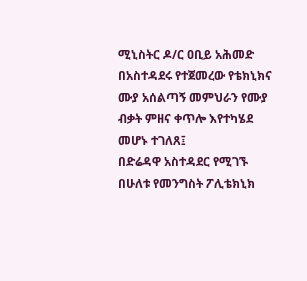ሚኒስትር ዶ/ር ዐቢይ አሕመድ
በአስተዳደሩ የተጀመረው የቴክኒክና ሙያ አሰልጣኝ መምህራን የሙያ ብቃት ምዘና ቀጥሎ እየተካሄደ መሆኑ ተገለጸ፤
በድሬዳዋ አስተዳደር የሚገኙ በሁለቱ የመንግስት ፖሊቴክኒክ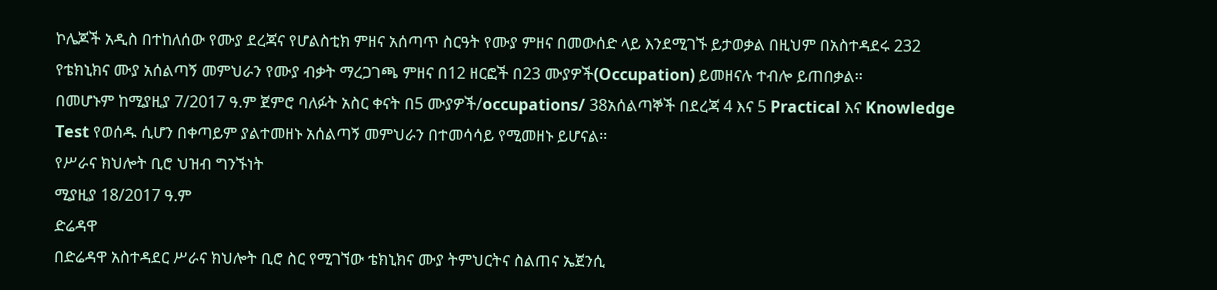ኮሌጆች አዲስ በተከለሰው የሙያ ደረጃና የሆልስቲክ ምዘና አሰጣጥ ስርዓት የሙያ ምዘና በመውሰድ ላይ እንደሚገኙ ይታወቃል በዚህም በአስተዳደሩ 232 የቴክኒክና ሙያ አሰልጣኝ መምህራን የሙያ ብቃት ማረጋገጫ ምዘና በ12 ዘርፎች በ23 ሙያዎች(Occupation) ይመዘናሉ ተብሎ ይጠበቃል፡፡
በመሆኑም ከሚያዚያ 7/2017 ዓ.ም ጀምሮ ባለፉት አስር ቀናት በ5 ሙያዎች/occupations/ 38አሰልጣኞች በደረጃ 4 እና 5 Practical እና Knowledge Test የወሰዱ ሲሆን በቀጣይም ያልተመዘኑ አሰልጣኝ መምህራን በተመሳሳይ የሚመዘኑ ይሆናል፡፡
የሥራና ክህሎት ቢሮ ህዝብ ግንኙነት
ሚያዚያ 18/2017 ዓ.ም
ድሬዳዋ
በድሬዳዋ አስተዳደር ሥራና ክህሎት ቢሮ ስር የሚገኘው ቴክኒክና ሙያ ትምህርትና ስልጠና ኤጀንሲ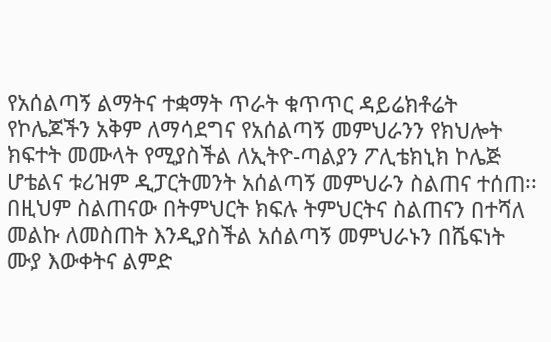የአሰልጣኝ ልማትና ተቋማት ጥራት ቁጥጥር ዳይሬክቶሬት የኮሌጆችን አቅም ለማሳደግና የአሰልጣኝ መምህራንን የክህሎት ክፍተት መሙላት የሚያስችል ለኢትዮ-ጣልያን ፖሊቴክኒክ ኮሌጅ ሆቴልና ቱሪዝም ዲፓርትመንት አሰልጣኝ መምህራን ስልጠና ተሰጠ፡፡
በዚህም ስልጠናው በትምህርት ክፍሉ ትምህርትና ስልጠናን በተሻለ መልኩ ለመስጠት እንዲያስችል አሰልጣኝ መምህራኑን በሼፍነት ሙያ እውቀትና ልምድ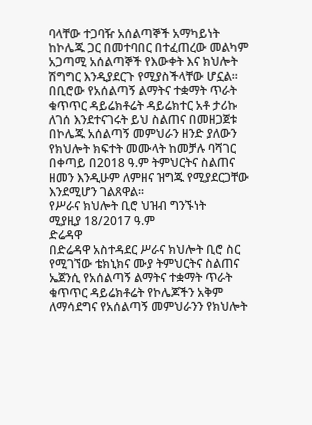ባላቸው ተጋባዥ አሰልጣኞች አማካይነት ከኮሌጁ ጋር በመተባበር በተፈጠረው መልካም አጋጣሚ አሰልጣኞች የእውቀት እና ክህሎት ሽግግር እንዲያደርጉ የሚያስችላቸው ሆኗል፡፡
በቢሮው የአሰልጣኝ ልማትና ተቋማት ጥራት ቁጥጥር ዳይሬክቶሬት ዳይሬክተር አቶ ታሪኩ ለገሰ እንደተናገሩት ይህ ስልጠና በመዘጋጀቱ በኮሌጁ አሰልጣኝ መምህራን ዘንድ ያለውን የክህሎት ክፍተት መሙላት ከመቻሉ ባሻገር በቀጣይ በ2018 ዓ.ም ትምህርትና ስልጠና ዘመን እንዲሁም ለምዘና ዝግጁ የሚያደርጋቸው እንደሚሆን ገልጸዋል፡፡
የሥራና ክህሎት ቢሮ ህዝብ ግንኙነት
ሚያዚያ 18/2017 ዓ.ም
ድሬዳዋ
በድሬዳዋ አስተዳደር ሥራና ክህሎት ቢሮ ስር የሚገኘው ቴክኒክና ሙያ ትምህርትና ስልጠና ኤጀንሲ የአሰልጣኝ ልማትና ተቋማት ጥራት ቁጥጥር ዳይሬክቶሬት የኮሌጆችን አቅም ለማሳደግና የአሰልጣኝ መምህራንን የክህሎት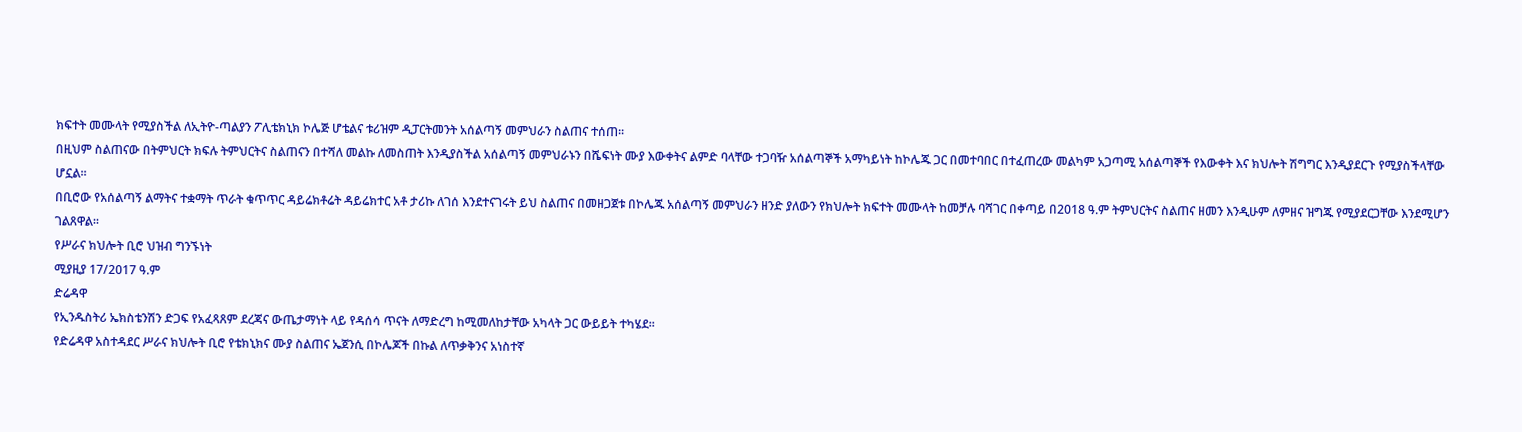ክፍተት መሙላት የሚያስችል ለኢትዮ-ጣልያን ፖሊቴክኒክ ኮሌጅ ሆቴልና ቱሪዝም ዲፓርትመንት አሰልጣኝ መምህራን ስልጠና ተሰጠ፡፡
በዚህም ስልጠናው በትምህርት ክፍሉ ትምህርትና ስልጠናን በተሻለ መልኩ ለመስጠት እንዲያስችል አሰልጣኝ መምህራኑን በሼፍነት ሙያ እውቀትና ልምድ ባላቸው ተጋባዥ አሰልጣኞች አማካይነት ከኮሌጁ ጋር በመተባበር በተፈጠረው መልካም አጋጣሚ አሰልጣኞች የእውቀት እና ክህሎት ሽግግር እንዲያደርጉ የሚያስችላቸው ሆኗል፡፡
በቢሮው የአሰልጣኝ ልማትና ተቋማት ጥራት ቁጥጥር ዳይሬክቶሬት ዳይሬክተር አቶ ታሪኩ ለገሰ እንደተናገሩት ይህ ስልጠና በመዘጋጀቱ በኮሌጁ አሰልጣኝ መምህራን ዘንድ ያለውን የክህሎት ክፍተት መሙላት ከመቻሉ ባሻገር በቀጣይ በ2018 ዓ.ም ትምህርትና ስልጠና ዘመን እንዲሁም ለምዘና ዝግጁ የሚያደርጋቸው እንደሚሆን ገልጸዋል፡፡
የሥራና ክህሎት ቢሮ ህዝብ ግንኙነት
ሚያዚያ 17/2017 ዓ.ም
ድሬዳዋ
የኢንዱስትሪ ኤክስቴንሽን ድጋፍ የአፈጻጸም ደረጃና ውጤታማነት ላይ የዳሰሳ ጥናት ለማድረግ ከሚመለከታቸው አካላት ጋር ውይይት ተካሄደ፡፡
የድሬዳዋ አስተዳደር ሥራና ክህሎት ቢሮ የቴክኒክና ሙያ ስልጠና ኤጀንሲ በኮሌጆች በኩል ለጥቃቅንና አነስተኛ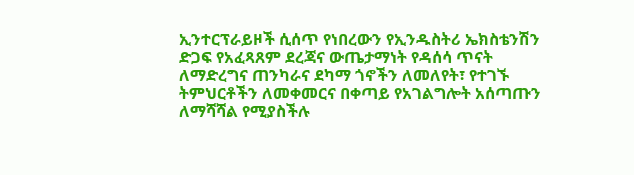ኢንተርፕራይዞች ሲሰጥ የነበረውን የኢንዱስትሪ ኤክስቴንሽን ድጋፍ የአፈጻጸም ደረጃና ውጤታማነት የዳሰሳ ጥናት ለማድረግና ጠንካራና ደካማ ጎኖችን ለመለየት፣ የተገኙ ትምህርቶችን ለመቀመርና በቀጣይ የአገልግሎት አሰጣጡን ለማሻሻል የሚያስችሉ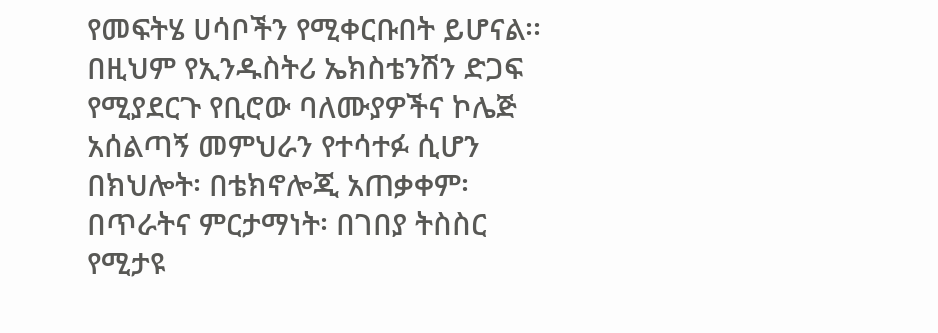የመፍትሄ ሀሳቦችን የሚቀርቡበት ይሆናል፡፡
በዚህም የኢንዱስትሪ ኤክስቴንሽን ድጋፍ የሚያደርጉ የቢሮው ባለሙያዎችና ኮሌጅ አሰልጣኝ መምህራን የተሳተፉ ሲሆን በክህሎት፡ በቴክኖሎጂ አጠቃቀም፡ በጥራትና ምርታማነት፡ በገበያ ትስስር የሚታዩ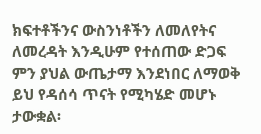ክፍተቶችንና ውስንነቶችን ለመለየትና ለመረዳት እንዲሁም የተሰጠው ድጋፍ ምን ያህል ውጤታማ እንደነበር ለማወቅ ይህ የዳሰሳ ጥናት የሚካሄድ መሆኑ ታውቋል፡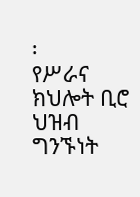፡
የሥራና ክህሎት ቢሮ ህዝብ ግንኙነት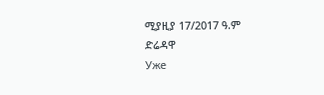ሚያዚያ 17/2017 ዓ.ም
ድሬዳዋ
Уже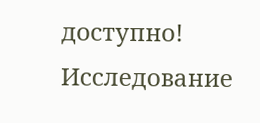доступно! Исследование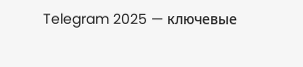Telegram 2025 — ключевые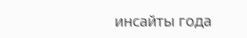инсайты года